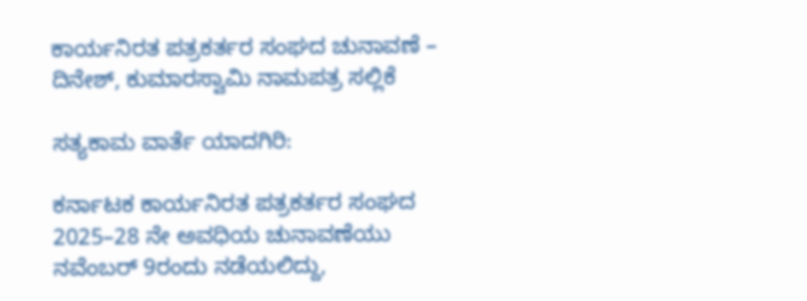ಕಾರ್ಯನಿರತ ಪತ್ರಕರ್ತರ ಸಂಘದ ಚುನಾವಣೆ – ದಿನೇಶ್, ಕುಮಾರಸ್ವಾಮಿ ನಾಮಪತ್ರ ಸಲ್ಲಿಕೆ

ಸತ್ಯಕಾಮ ವಾರ್ತೆ ಯಾದಗಿರಿ:

ಕರ್ನಾಟಕ ಕಾರ್ಯನಿರತ ಪತ್ರಕರ್ತರ ಸಂಘದ 2025–28 ನೇ ಅವಧಿಯ ಚುನಾವಣೆಯು ನವೆಂಬರ್ 9ರಂದು ನಡೆಯಲಿದ್ದು,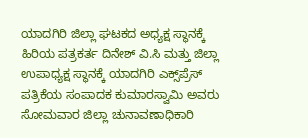ಯಾದಗಿರಿ ಜಿಲ್ಲಾ ಘಟಕದ ಅಧ್ಯಕ್ಷ ಸ್ಥಾನಕ್ಕೆ ಹಿರಿಯ ಪತ್ರಕರ್ತ ದಿನೇಶ್ ವಿ.ಸಿ ಮತ್ತು ಜಿಲ್ಲಾ ಉಪಾಧ್ಯಕ್ಷ ಸ್ಥಾನಕ್ಕೆ ಯಾದಗಿರಿ ಎಕ್ಸ್‌ಪ್ರೆಸ್ ಪತ್ರಿಕೆಯ ಸಂಪಾದಕ ಕುಮಾರಸ್ವಾಮಿ ಅವರು ಸೋಮವಾರ ಜಿಲ್ಲಾ ಚುನಾವಣಾಧಿಕಾರಿ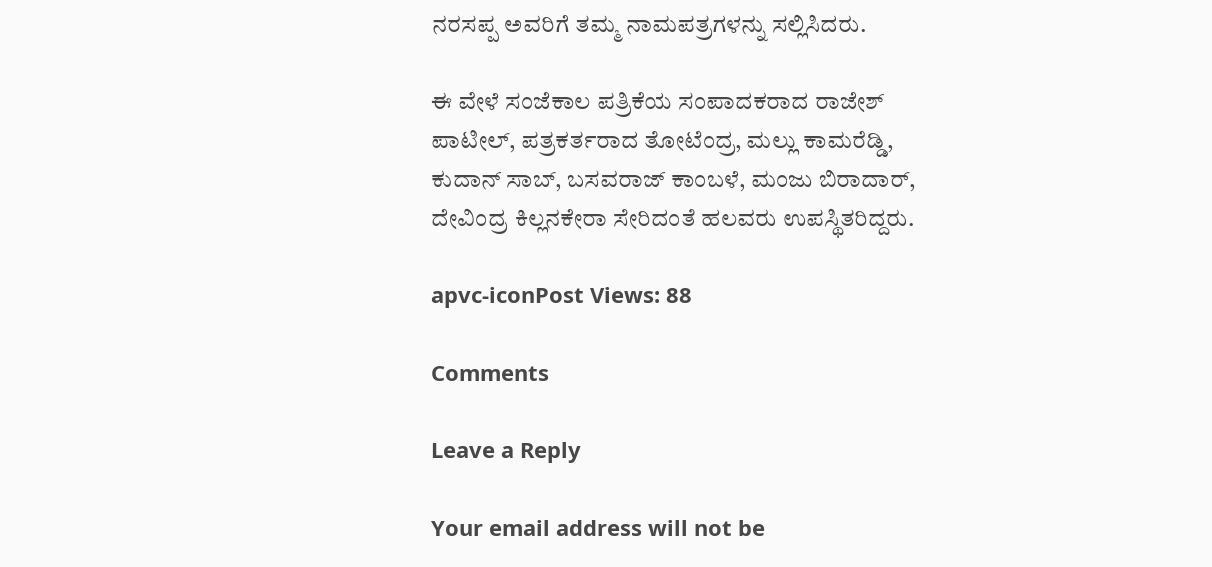ನರಸಪ್ಪ ಅವರಿಗೆ ತಮ್ಮ ನಾಮಪತ್ರಗಳನ್ನು ಸಲ್ಲಿಸಿದರು.

ಈ ವೇಳೆ ಸಂಜೆಕಾಲ ಪತ್ರಿಕೆಯ ಸಂಪಾದಕರಾದ ರಾಜೇಶ್ ಪಾಟೀಲ್, ಪತ್ರಕರ್ತರಾದ ತೋಟೆಂದ್ರ, ಮಲ್ಲು ಕಾಮರೆಡ್ಡಿ, ಕುದಾನ್ ಸಾಬ್, ಬಸವರಾಜ್ ಕಾಂಬಳೆ, ಮಂಜು ಬಿರಾದಾರ್, ದೇವಿಂದ್ರ ಕಿಲ್ಲನಕೇರಾ ಸೇರಿದಂತೆ ಹಲವರು ಉಪಸ್ಥಿತರಿದ್ದರು.

apvc-iconPost Views: 88

Comments

Leave a Reply

Your email address will not be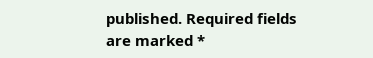published. Required fields are marked *